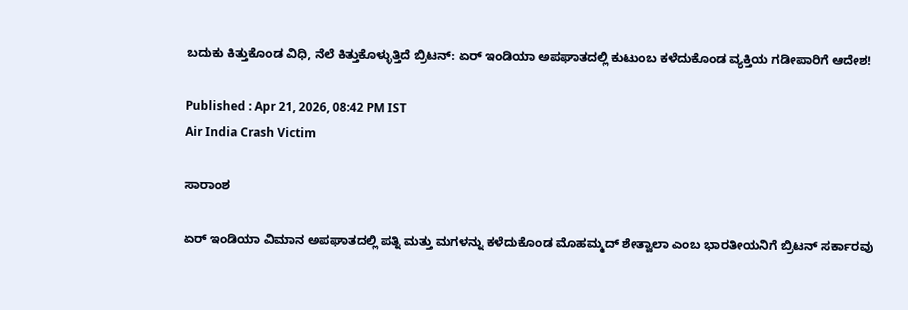ಬದುಕು ಕಿತ್ತುಕೊಂಡ ವಿಧಿ, ನೆಲೆ ಕಿತ್ತುಕೊಳ್ಳುತ್ತಿದೆ ಬ್ರಿಟನ್: ಏರ್ ಇಂಡಿಯಾ ಅಪಘಾತದಲ್ಲಿ ಕುಟುಂಬ ಕಳೆದುಕೊಂಡ ವ್ಯಕ್ತಿಯ ಗಡೀಪಾರಿಗೆ ಆದೇಶ!

Published : Apr 21, 2026, 08:42 PM IST
Air India Crash Victim

ಸಾರಾಂಶ

ಏರ್ ಇಂಡಿಯಾ ವಿಮಾನ ಅಪಘಾತದಲ್ಲಿ ಪತ್ನಿ ಮತ್ತು ಮಗಳನ್ನು ಕಳೆದುಕೊಂಡ ಮೊಹಮ್ಮದ್ ಶೇತ್ವಾಲಾ ಎಂಬ ಭಾರತೀಯನಿಗೆ ಬ್ರಿಟನ್ ಸರ್ಕಾರವು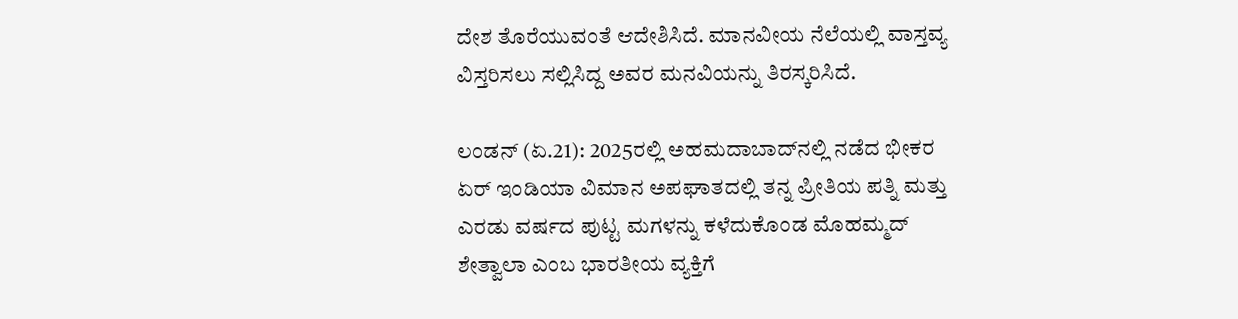ದೇಶ ತೊರೆಯುವಂತೆ ಆದೇಶಿಸಿದೆ. ಮಾನವೀಯ ನೆಲೆಯಲ್ಲಿ ವಾಸ್ತವ್ಯ ವಿಸ್ತರಿಸಲು ಸಲ್ಲಿಸಿದ್ದ ಅವರ ಮನವಿಯನ್ನು ತಿರಸ್ಕರಿಸಿದೆ.

ಲಂಡನ್ (ಏ.21): 2025ರಲ್ಲಿ ಅಹಮದಾಬಾದ್‌ನಲ್ಲಿ ನಡೆದ ಭೀಕರ ಏರ್ ಇಂಡಿಯಾ ವಿಮಾನ ಅಪಘಾತದಲ್ಲಿ ತನ್ನ ಪ್ರೀತಿಯ ಪತ್ನಿ ಮತ್ತು ಎರಡು ವರ್ಷದ ಪುಟ್ಟ ಮಗಳನ್ನು ಕಳೆದುಕೊಂಡ ಮೊಹಮ್ಮದ್ ಶೇತ್ವಾಲಾ ಎಂಬ ಭಾರತೀಯ ವ್ಯಕ್ತಿಗೆ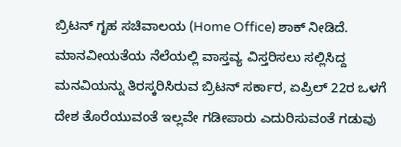ಬ್ರಿಟನ್ ಗೃಹ ಸಚಿವಾಲಯ (Home Office) ಶಾಕ್ ನೀಡಿದೆ. ಮಾನವೀಯತೆಯ ನೆಲೆಯಲ್ಲಿ ವಾಸ್ತವ್ಯ ವಿಸ್ತರಿಸಲು ಸಲ್ಲಿಸಿದ್ದ ಮನವಿಯನ್ನು ತಿರಸ್ಕರಿಸಿರುವ ಬ್ರಿಟನ್ ಸರ್ಕಾರ, ಏಪ್ರಿಲ್ 22ರ ಒಳಗೆ ದೇಶ ತೊರೆಯುವಂತೆ ಇಲ್ಲವೇ ಗಡೀಪಾರು ಎದುರಿಸುವಂತೆ ಗಡುವು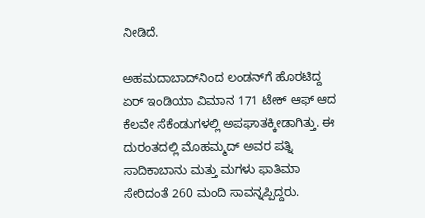ನೀಡಿದೆ.

ಅಹಮದಾಬಾದ್‌ನಿಂದ ಲಂಡನ್‌ಗೆ ಹೊರಟಿದ್ದ ಏರ್ ಇಂಡಿಯಾ ವಿಮಾನ 171 ಟೇಕ್ ಆಫ್ ಆದ ಕೆಲವೇ ಸೆಕೆಂಡುಗಳಲ್ಲಿ ಅಪಘಾತಕ್ಕೀಡಾಗಿತ್ತು. ಈ ದುರಂತದಲ್ಲಿ ಮೊಹಮ್ಮದ್ ಅವರ ಪತ್ನಿ ಸಾದಿಕಾಬಾನು ಮತ್ತು ಮಗಳು ಫಾತಿಮಾ ಸೇರಿದಂತೆ 260 ಮಂದಿ ಸಾವನ್ನಪ್ಪಿದ್ದರು.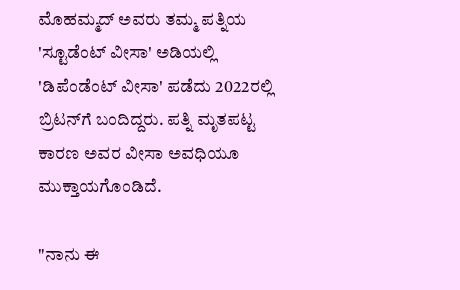ಮೊಹಮ್ಮದ್ ಅವರು ತಮ್ಮ ಪತ್ನಿಯ 'ಸ್ಟೂಡೆಂಟ್ ವೀಸಾ' ಅಡಿಯಲ್ಲಿ 'ಡಿಪೆಂಡೆಂಟ್ ವೀಸಾ' ಪಡೆದು 2022ರಲ್ಲಿ ಬ್ರಿಟನ್‌ಗೆ ಬಂದಿದ್ದರು. ಪತ್ನಿ ಮೃತಪಟ್ಟ ಕಾರಣ ಅವರ ವೀಸಾ ಅವಧಿಯೂ ಮುಕ್ತಾಯಗೊಂಡಿದೆ.

"ನಾನು ಈ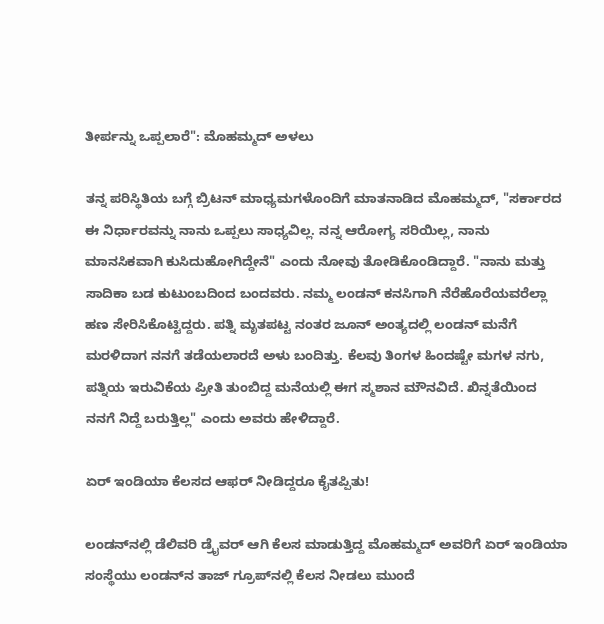ತೀರ್ಪನ್ನು ಒಪ್ಪಲಾರೆ": ಮೊಹಮ್ಮದ್ ಅಳಲು

ತನ್ನ ಪರಿಸ್ಥಿತಿಯ ಬಗ್ಗೆ ಬ್ರಿಟನ್ ಮಾಧ್ಯಮಗಳೊಂದಿಗೆ ಮಾತನಾಡಿದ ಮೊಹಮ್ಮದ್, "ಸರ್ಕಾರದ ಈ ನಿರ್ಧಾರವನ್ನು ನಾನು ಒಪ್ಪಲು ಸಾಧ್ಯವಿಲ್ಲ. ನನ್ನ ಆರೋಗ್ಯ ಸರಿಯಿಲ್ಲ, ನಾನು ಮಾನಸಿಕವಾಗಿ ಕುಸಿದುಹೋಗಿದ್ದೇನೆ" ಎಂದು ನೋವು ತೋಡಿಕೊಂಡಿದ್ದಾರೆ. "ನಾನು ಮತ್ತು ಸಾದಿಕಾ ಬಡ ಕುಟುಂಬದಿಂದ ಬಂದವರು. ನಮ್ಮ ಲಂಡನ್ ಕನಸಿಗಾಗಿ ನೆರೆಹೊರೆಯವರೆಲ್ಲಾ ಹಣ ಸೇರಿಸಿಕೊಟ್ಟಿದ್ದರು. ಪತ್ನಿ ಮೃತಪಟ್ಟ ನಂತರ ಜೂನ್ ಅಂತ್ಯದಲ್ಲಿ ಲಂಡನ್ ಮನೆಗೆ ಮರಳಿದಾಗ ನನಗೆ ತಡೆಯಲಾರದೆ ಅಳು ಬಂದಿತ್ತು. ಕೆಲವು ತಿಂಗಳ ಹಿಂದಷ್ಟೇ ಮಗಳ ನಗು, ಪತ್ನಿಯ ಇರುವಿಕೆಯ ಪ್ರೀತಿ ತುಂಬಿದ್ದ ಮನೆಯಲ್ಲಿ ಈಗ ಸ್ಮಶಾನ ಮೌನವಿದೆ. ಖಿನ್ನತೆಯಿಂದ ನನಗೆ ನಿದ್ದೆ ಬರುತ್ತಿಲ್ಲ" ಎಂದು ಅವರು ಹೇಳಿದ್ದಾರೆ.

ಏರ್ ಇಂಡಿಯಾ ಕೆಲಸದ ಆಫರ್ ನೀಡಿದ್ದರೂ ಕೈತಪ್ಪಿತು!

ಲಂಡನ್‌ನಲ್ಲಿ ಡೆಲಿವರಿ ಡ್ರೈವರ್ ಆಗಿ ಕೆಲಸ ಮಾಡುತ್ತಿದ್ದ ಮೊಹಮ್ಮದ್ ಅವರಿಗೆ ಏರ್ ಇಂಡಿಯಾ ಸಂಸ್ಥೆಯು ಲಂಡನ್‌ನ ತಾಜ್ ಗ್ರೂಪ್‌ನಲ್ಲಿ ಕೆಲಸ ನೀಡಲು ಮುಂದೆ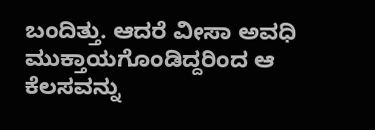ಬಂದಿತ್ತು. ಆದರೆ ವೀಸಾ ಅವಧಿ ಮುಕ್ತಾಯಗೊಂಡಿದ್ದರಿಂದ ಆ ಕೆಲಸವನ್ನು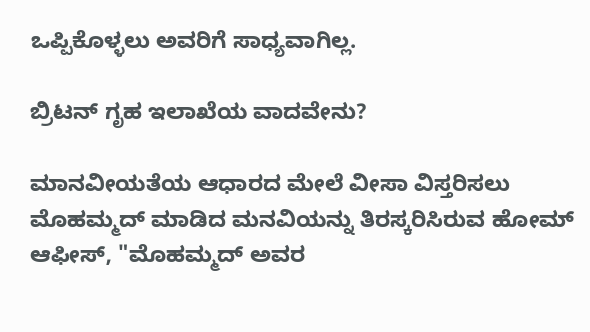ಒಪ್ಪಿಕೊಳ್ಳಲು ಅವರಿಗೆ ಸಾಧ್ಯವಾಗಿಲ್ಲ.

ಬ್ರಿಟನ್ ಗೃಹ ಇಲಾಖೆಯ ವಾದವೇನು?

ಮಾನವೀಯತೆಯ ಆಧಾರದ ಮೇಲೆ ವೀಸಾ ವಿಸ್ತರಿಸಲು ಮೊಹಮ್ಮದ್ ಮಾಡಿದ ಮನವಿಯನ್ನು ತಿರಸ್ಕರಿಸಿರುವ ಹೋಮ್ ಆಫೀಸ್, "ಮೊಹಮ್ಮದ್ ಅವರ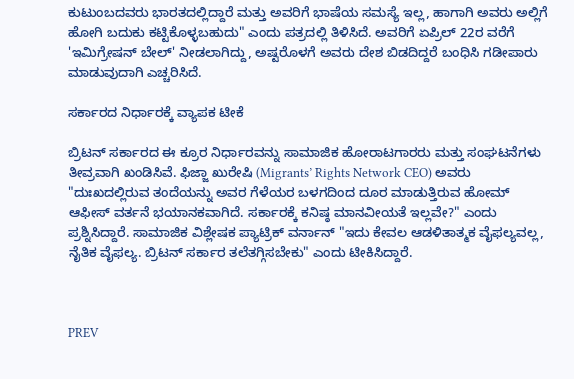ಕುಟುಂಬದವರು ಭಾರತದಲ್ಲಿದ್ದಾರೆ ಮತ್ತು ಅವರಿಗೆ ಭಾಷೆಯ ಸಮಸ್ಯೆ ಇಲ್ಲ, ಹಾಗಾಗಿ ಅವರು ಅಲ್ಲಿಗೆ ಹೋಗಿ ಬದುಕು ಕಟ್ಟಿಕೊಳ್ಳಬಹುದು" ಎಂದು ಪತ್ರದಲ್ಲಿ ತಿಳಿಸಿದೆ. ಅವರಿಗೆ ಏಪ್ರಿಲ್ 22ರ ವರೆಗೆ 'ಇಮಿಗ್ರೇಷನ್ ಬೇಲ್' ನೀಡಲಾಗಿದ್ದು, ಅಷ್ಟರೊಳಗೆ ಅವರು ದೇಶ ಬಿಡದಿದ್ದರೆ ಬಂಧಿಸಿ ಗಡೀಪಾರು ಮಾಡುವುದಾಗಿ ಎಚ್ಚರಿಸಿದೆ.

ಸರ್ಕಾರದ ನಿರ್ಧಾರಕ್ಕೆ ವ್ಯಾಪಕ ಟೀಕೆ

ಬ್ರಿಟನ್ ಸರ್ಕಾರದ ಈ ಕ್ರೂರ ನಿರ್ಧಾರವನ್ನು ಸಾಮಾಜಿಕ ಹೋರಾಟಗಾರರು ಮತ್ತು ಸಂಘಟನೆಗಳು ತೀವ್ರವಾಗಿ ಖಂಡಿಸಿವೆ. ಫಿಜ್ಜಾ ಖುರೇಷಿ (Migrants’ Rights Network CEO) ಅವರು "ದುಃಖದಲ್ಲಿರುವ ತಂದೆಯನ್ನು ಅವರ ಗೆಳೆಯರ ಬಳಗದಿಂದ ದೂರ ಮಾಡುತ್ತಿರುವ ಹೋಮ್ ಆಫೀಸ್ ವರ್ತನೆ ಭಯಾನಕವಾಗಿದೆ. ಸರ್ಕಾರಕ್ಕೆ ಕನಿಷ್ಠ ಮಾನವೀಯತೆ ಇಲ್ಲವೇ?" ಎಂದು ಪ್ರಶ್ನಿಸಿದ್ದಾರೆ. ಸಾಮಾಜಿಕ ವಿಶ್ಲೇಷಕ ಪ್ಯಾಟ್ರಿಕ್ ವರ್ನಾನ್ "ಇದು ಕೇವಲ ಆಡಳಿತಾತ್ಮಕ ವೈಫಲ್ಯವಲ್ಲ, ನೈತಿಕ ವೈಫಲ್ಯ. ಬ್ರಿಟನ್ ಸರ್ಕಾರ ತಲೆತಗ್ಗಿಸಬೇಕು" ಎಂದು ಟೀಕಿಸಿದ್ದಾರೆ.



PREV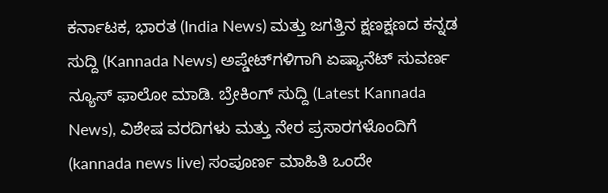ಕರ್ನಾಟಕ, ಭಾರತ (India News) ಮತ್ತು ಜಗತ್ತಿನ ಕ್ಷಣಕ್ಷಣದ ಕನ್ನಡ ಸುದ್ದಿ (Kannada News) ಅಪ್ಡೇಟ್‌ಗಳಿಗಾಗಿ ಏಷ್ಯಾನೆಟ್ ಸುವರ್ಣ ನ್ಯೂಸ್‌ ಫಾಲೋ ಮಾಡಿ. ಬ್ರೇಕಿಂಗ್ ಸುದ್ದಿ (Latest Kannada News), ವಿಶೇಷ ವರದಿಗಳು ಮತ್ತು ನೇರ ಪ್ರಸಾರಗಳೊಂದಿಗೆ (kannada news live) ಸಂಪೂರ್ಣ ಮಾಹಿತಿ ಒಂದೇ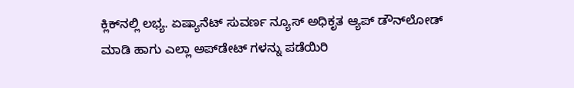ಕ್ಲಿಕ್‌ನಲ್ಲಿ ಲಭ್ಯ. ಏಷ್ಯಾನೆಟ್ ಸುವರ್ಣ ನ್ಯೂಸ್ ಅಧಿಕೃತ ಆ್ಯಪ್ ಡೌನ್‌ಲೋಡ್ ಮಾಡಿ ಹಾಗು ಎಲ್ಲಾ ಅಪ್‌ಡೇಟ್ ಗಳನ್ನು ಪಡೆಯಿರಿ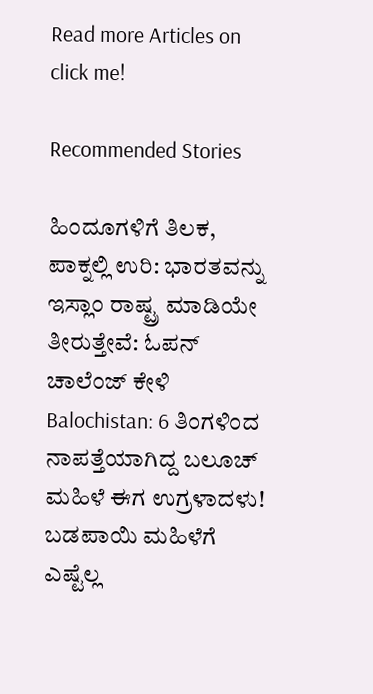Read more Articles on
click me!

Recommended Stories

ಹಿಂದೂಗಳಿಗೆ ತಿಲಕ, ಪಾಕ್ನಲ್ಲಿ ಉರಿ: ಭಾರತವನ್ನು ಇಸ್ಲಾಂ ರಾಷ್ಟ್ರ ಮಾಡಿಯೇ ತೀರುತ್ತೇವೆ: ಓಪನ್ ಚಾಲೆಂಜ್ ಕೇಳಿ
Balochistan: 6 ತಿಂಗಳಿಂದ ನಾಪತ್ತೆಯಾಗಿದ್ದ ಬಲೂಚ್‌ ಮಹಿಳೆ ಈಗ ಉಗ್ರಳಾದಳು! ಬಡಪಾಯಿ ಮಹಿಳೆಗೆ ಎಷ್ಟೆಲ್ಲ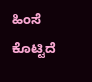ಹಿಂಸೆ ಕೊಟ್ಟಿದೆ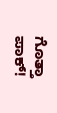ಗೊತ್ತಾ ಪಾಕ್!